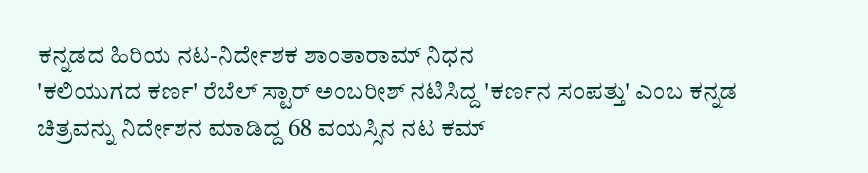ಕನ್ನಡದ ಹಿರಿಯ ನಟ-ನಿರ್ದೇಶಕ ಶಾಂತಾರಾಮ್ ನಿಧನ
'ಕಲಿಯುಗದ ಕರ್ಣ' ರೆಬೆಲ್ ಸ್ಟಾರ್ ಅಂಬರೀಶ್ ನಟಿಸಿದ್ದ 'ಕರ್ಣನ ಸಂಪತ್ತು' ಎಂಬ ಕನ್ನಡ ಚಿತ್ರವನ್ನು ನಿರ್ದೇಶನ ಮಾಡಿದ್ದ 68 ವಯಸ್ಸಿನ ನಟ ಕಮ್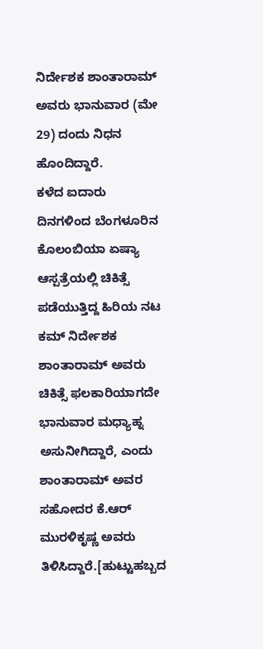ನಿರ್ದೇಶಕ ಶಾಂತಾರಾಮ್ ಅವರು ಭಾನುವಾರ (ಮೇ 29) ದಂದು ನಿಧನ ಹೊಂದಿದ್ದಾರೆ.
ಕಳೆದ ಐದಾರು ದಿನಗಳಿಂದ ಬೆಂಗಳೂರಿನ ಕೊಲಂಬಿಯಾ ಏಷ್ಯಾ ಆಸ್ಪತ್ರೆಯಲ್ಲಿ ಚಿಕಿತ್ಸೆ ಪಡೆಯುತ್ತಿದ್ದ ಹಿರಿಯ ನಟ ಕಮ್ ನಿರ್ದೇಶಕ ಶಾಂತಾರಾಮ್ ಅವರು ಚಿಕಿತ್ಸೆ ಫಲಕಾರಿಯಾಗದೇ ಭಾನುವಾರ ಮಧ್ಯಾಹ್ನ ಅಸುನೀಗಿದ್ದಾರೆ, ಎಂದು ಶಾಂತಾರಾಮ್ ಅವರ ಸಹೋದರ ಕೆ.ಆರ್ ಮುರಳಿಕೃಷ್ಣ ಅವರು ತಿಳಿಸಿದ್ದಾರೆ.[ಹುಟ್ಟುಹಬ್ಬದ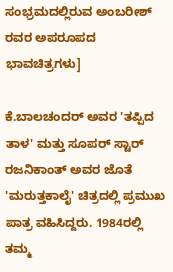ಸಂಭ್ರಮದಲ್ಲಿರುವ ಅಂಬರೀಶ್ ರವರ ಅಪರೂಪದ ಭಾವಚಿತ್ರಗಳು]

ಕೆ.ಬಾಲಚಂದರ್ ಅವರ 'ತಪ್ಪಿದ ತಾಳ' ಮತ್ತು ಸೂಪರ್ ಸ್ಟಾರ್ ರಜನಿಕಾಂತ್ ಅವರ ಜೊತೆ 'ಮರುತ್ತಕಾಲೈ' ಚಿತ್ರದಲ್ಲಿ ಪ್ರಮುಖ ಪಾತ್ರ ವಹಿಸಿದ್ದರು. 1984ರಲ್ಲಿ ತಮ್ಮ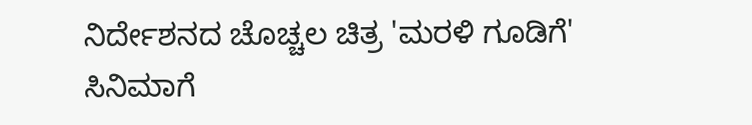ನಿರ್ದೇಶನದ ಚೊಚ್ಚಲ ಚಿತ್ರ 'ಮರಳಿ ಗೂಡಿಗೆ' ಸಿನಿಮಾಗೆ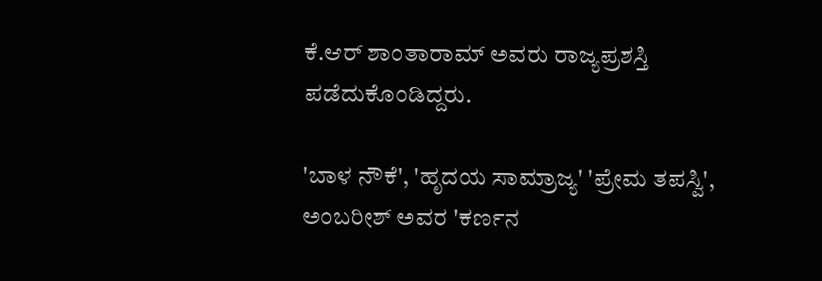ಕೆ.ಆರ್ ಶಾಂತಾರಾಮ್ ಅವರು ರಾಜ್ಯಪ್ರಶಸ್ತಿ ಪಡೆದುಕೊಂಡಿದ್ದರು.

'ಬಾಳ ನೌಕೆ', 'ಹೃದಯ ಸಾಮ್ರಾಜ್ಯ' 'ಪ್ರೇಮ ತಪಸ್ವಿ', ಅಂಬರೀಶ್ ಅವರ 'ಕರ್ಣನ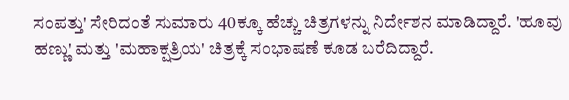ಸಂಪತ್ತು' ಸೇರಿದಂತೆ ಸುಮಾರು 40ಕ್ಕೂ ಹೆಚ್ಚು ಚಿತ್ರಗಳನ್ನು ನಿರ್ದೇಶನ ಮಾಡಿದ್ದಾರೆ. 'ಹೂವು ಹಣ್ಣು' ಮತ್ತು 'ಮಹಾಕ್ಷತ್ರಿಯ' ಚಿತ್ರಕ್ಕೆ ಸಂಭಾಷಣೆ ಕೂಡ ಬರೆದಿದ್ದಾರೆ.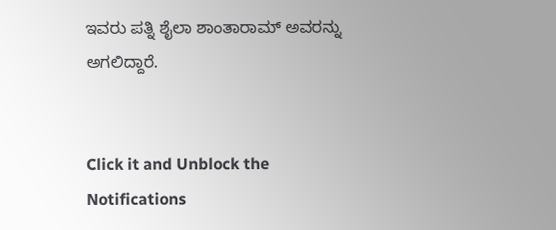ಇವರು ಪತ್ನಿ ಶೈಲಾ ಶಾಂತಾರಾಮ್ ಅವರನ್ನು ಅಗಲಿದ್ದಾರೆ.


Click it and Unblock the Notifications